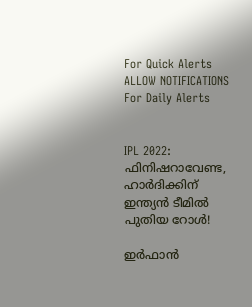For Quick Alerts
ALLOW NOTIFICATIONS
For Daily Alerts


IPL 2022: ഫിനിഷറാവേണ്ട, ഹാര്‍ദിക്കിന് ഇന്ത്യന്‍ ടീമില്‍ പുതിയ റോള്‍!

ഇര്‍ഫാന്‍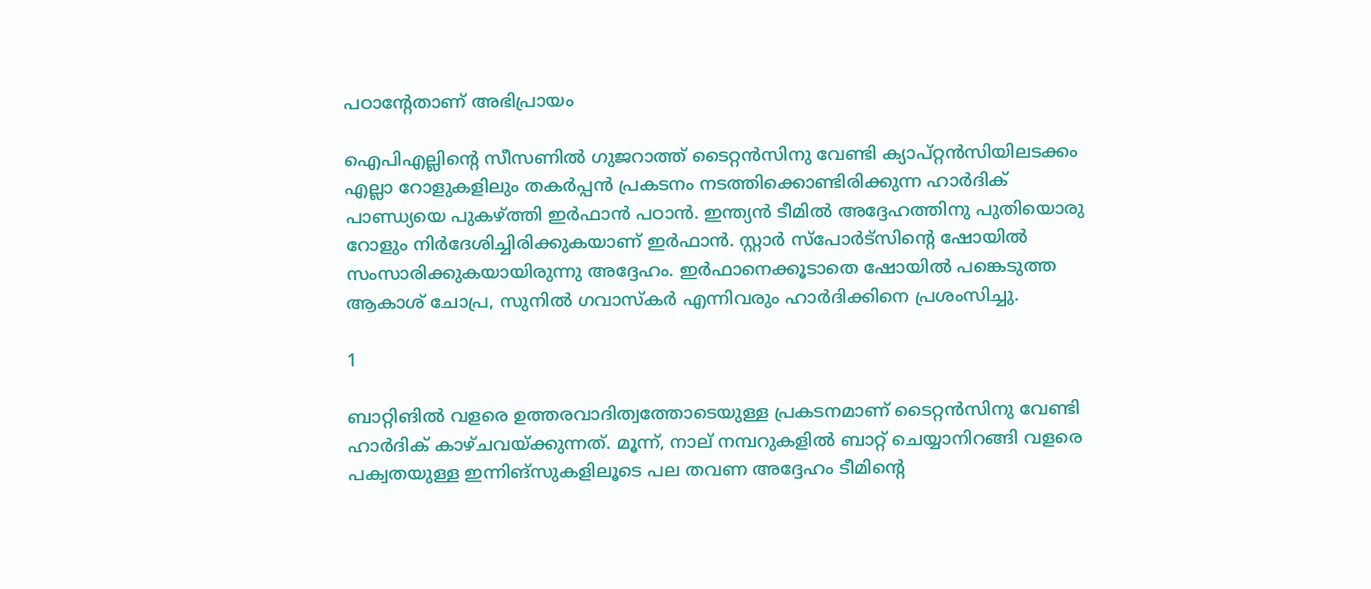പഠാന്റേതാണ് അഭിപ്രായം

ഐപിഎല്ലിന്റെ സീസണില്‍ ഗുജറാത്ത് ടൈറ്റന്‍സിനു വേണ്ടി ക്യാപ്റ്റന്‍സിയിലടക്കം എല്ലാ റോളുകളിലും തകര്‍പ്പന്‍ പ്രകടനം നടത്തിക്കൊണ്ടിരിക്കുന്ന ഹാര്‍ദിക് പാണ്ഡ്യയെ പുകഴ്ത്തി ഇര്‍ഫാന്‍ പഠാന്‍. ഇന്ത്യന്‍ ടീമില്‍ അദ്ദേഹത്തിനു പുതിയൊരു റോളും നിര്‍ദേശിച്ചിരിക്കുകയാണ് ഇര്‍ഫാന്‍. സ്റ്റാര്‍ സ്‌പോര്‍ട്‌സിന്റെ ഷോയില്‍ സംസാരിക്കുകയായിരുന്നു അദ്ദേഹം. ഇര്‍ഫാനെക്കൂടാതെ ഷോയില്‍ പങ്കെടുത്ത ആകാശ് ചോപ്ര, സുനില്‍ ഗവാസ്‌കര്‍ എന്നിവരും ഹാര്‍ദിക്കിനെ പ്രശംസിച്ചു.

1

ബാറ്റിങില്‍ വളരെ ഉത്തരവാദിത്വത്തോടെയുള്ള പ്രകടനമാണ് ടൈറ്റന്‍സിനു വേണ്ടി ഹാര്‍ദിക് കാഴ്ചവയ്ക്കുന്നത്. മൂന്ന്, നാല് നമ്പറുകളില്‍ ബാറ്റ് ചെയ്യാനിറങ്ങി വളരെ പക്വതയുള്ള ഇന്നിങ്‌സുകളിലൂടെ പല തവണ അദ്ദേഹം ടീമിന്റെ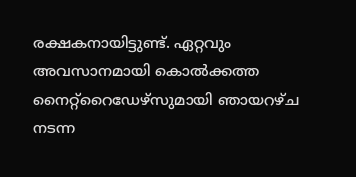രക്ഷകനായിട്ടുണ്ട്. ഏറ്റവും അവസാനമായി കൊല്‍ക്കത്ത നൈറ്റ്‌റൈഡേഴ്‌സുമായി ഞായറഴ്ച നടന്ന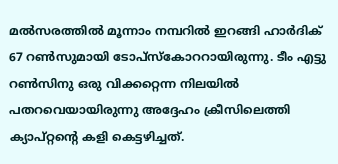മല്‍സരത്തില്‍ മൂന്നാം നമ്പറില്‍ ഇറങ്ങി ഹാര്‍ദിക് 67 റണ്‍സുമായി ടോപ്‌സ്‌കോററായിരുന്നു. ടീം എട്ടു റണ്‍സിനു ഒരു വിക്കറ്റെന്ന നിലയില്‍ പതറവെയായിരുന്നു അദ്ദേഹം ക്രീസിലെത്തി ക്യാപ്റ്റന്റെ കളി കെട്ടഴിച്ചത്.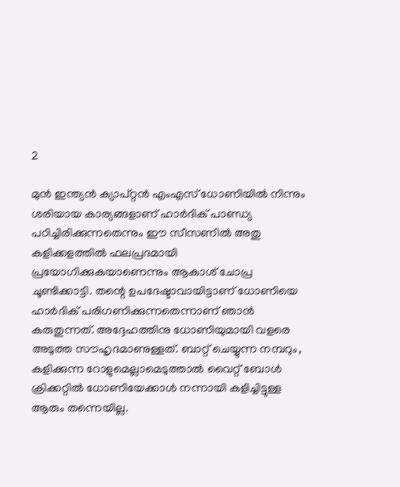2

മുന്‍ ഇന്ത്യന്‍ ക്യാപ്റ്റന്‍ എംഎസ് ധോണിയില്‍ നിന്നും ശരിയായ കാര്യങ്ങളാണ് ഹാര്‍ദിക് പാണ്ഡ്യ പഠിച്ചിരിക്കുന്നതെന്നും ഈ സീസണില്‍ അതു കളിക്കളത്തില്‍ ഫലപ്രദമായി പ്രയോഗിക്കുകയാണെന്നും ആകാശ് ചോപ്ര ചൂണ്ടിക്കാട്ടി. തന്റെ ഉപദേഷ്ടാവായിട്ടാണ് ധോണിയെ ഹാര്‍ദിക് പരിഗണിക്കുന്നതെന്നാണ് ഞാന്‍ കരുതുന്നത്. അദ്ദേഹത്തിനു ധോണിയുമായി വളരെ അടുത്ത സൗഹൃദമാണുള്ളത്. ബാറ്റ് ചെയ്യുന്ന നമ്പറും, കളിക്കുന്ന റോളുമെല്ലാമെടുത്താല്‍ വൈറ്റ് ബോള്‍ ക്രിക്കറ്റില്‍ ധോണിയേക്കാള്‍ നന്നായി കളിച്ചിട്ടുള്ള ആരും തന്നെയില്ല.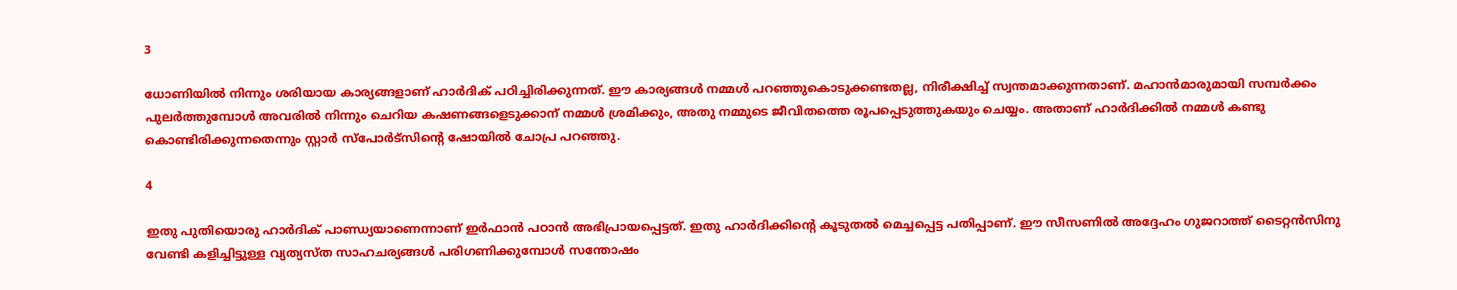3

ധോണിയില്‍ നിന്നും ശരിയായ കാര്യങ്ങളാണ് ഹാര്‍ദിക് പഠിച്ചിരിക്കുന്നത്. ഈ കാര്യങ്ങള്‍ നമ്മള്‍ പറഞ്ഞുകൊടുക്കണ്ടതല്ല, നിരീക്ഷിച്ച് സ്വന്തമാക്കുന്നതാണ്. മഹാന്‍മാരുമായി സമ്പര്‍ക്കം പുലര്‍ത്തുമ്പോള്‍ അവരില്‍ നിന്നും ചെറിയ കഷണങ്ങളെടുക്കാന് നമ്മള്‍ ശ്രമിക്കും, അതു നമ്മുടെ ജീവിതത്തെ രൂപപ്പെടുത്തുകയും ചെയ്യം. അതാണ് ഹാര്‍ദിക്കില്‍ നമ്മള്‍ കണ്ടു കൊണ്ടിരിക്കുന്നതെന്നും സ്റ്റാര്‍ സ്‌പോര്‍ട്‌സിന്റെ ഷോയില്‍ ചോപ്ര പറഞ്ഞു.

4

ഇതു പുതിയൊരു ഹാര്‍ദിക് പാണ്ഡ്യയാണെന്നാണ് ഇര്‍ഫാന്‍ പഠാന്‍ അഭിപ്രായപ്പെട്ടത്. ഇതു ഹാര്‍ദിക്കിന്റെ കൂടുതല്‍ മെച്ചപ്പെട്ട പതിപ്പാണ്. ഈ സീസണില്‍ അദ്ദേഹം ഗുജറാത്ത് ടൈറ്റന്‍സിനു വേണ്ടി കളിച്ചിട്ടുള്ള വ്യത്യസ്ത സാഹചര്യങ്ങള്‍ പരിഗണിക്കുമ്പോള്‍ സന്തോഷം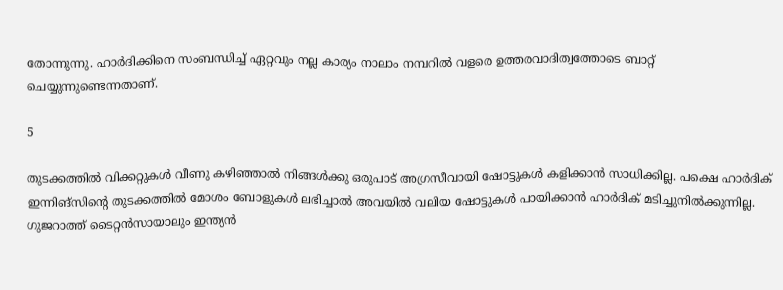തോന്നുന്നു. ഹാര്‍ദിക്കിനെ സംബന്ധിച്ച് ഏറ്റവും നല്ല കാര്യം നാലാം നമ്പറില്‍ വളരെ ഉത്തരവാദിത്വത്തോടെ ബാറ്റ് ചെയ്യുന്നുണ്ടെന്നതാണ്.

5

തുടക്കത്തില്‍ വിക്കറ്റുകള്‍ വീണു കഴിഞ്ഞാല്‍ നിങ്ങള്‍ക്കു ഒരുപാട് അഗ്രസീവായി ഷോട്ടുകള്‍ കളിക്കാന്‍ സാധിക്കില്ല. പക്ഷെ ഹാര്‍ദിക് ഇന്നിങ്‌സിന്റെ തുടക്കത്തില്‍ മോശം ബോളുകള്‍ ലഭിച്ചാല്‍ അവയില്‍ വലിയ ഷോട്ടുകള്‍ പായിക്കാന്‍ ഹാര്‍ദിക് മടിച്ചുനില്‍ക്കുന്നില്ല. ഗുജറാത്ത് ടൈറ്റന്‍സായാലും ഇന്ത്യന്‍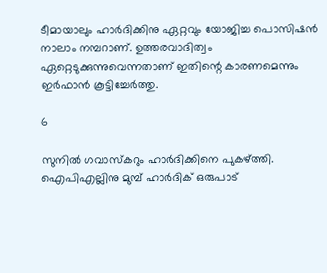ടീമായാലും ഹാര്‍ദിക്കിനു ഏറ്റവും യോജിച്ച പൊസിഷന്‍ നാലാം നമ്പറാണ്. ഉത്തരവാദിത്വം ഏറ്റെടുക്കുന്നുവെന്നതാണ് ഇതിന്റെ കാരണമെന്നും ഇര്‍ഫാന്‍ കൂട്ടിച്ചേര്‍ത്തു.

6

സുനില്‍ ഗവാസ്‌കറും ഹാര്‍ദിക്കിനെ പുകഴ്ത്തി. ഐപിഎല്ലിനു മുമ്പ് ഹാര്‍ദിക് ഒരുപാട്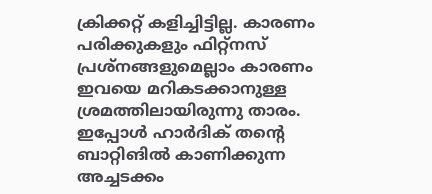ക്രിക്കറ്റ് കളിച്ചിട്ടില്ല. കാരണം പരിക്കുകളും ഫിറ്റ്‌നസ് പ്രശ്‌നങ്ങളുമെല്ലാം കാരണം ഇവയെ മറികടക്കാനുള്ള ശ്രമത്തിലായിരുന്നു താരം. ഇപ്പോള്‍ ഹാര്‍ദിക് തന്റെ ബാറ്റിങില്‍ കാണിക്കുന്ന അച്ചടക്കം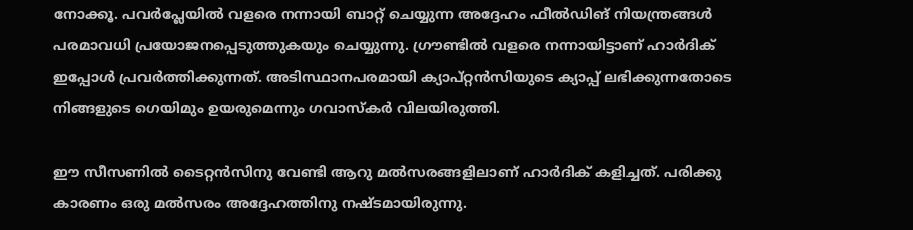നോക്കൂ. പവര്‍പ്ലേയില്‍ വളരെ നന്നായി ബാറ്റ് ചെയ്യുന്ന അദ്ദേഹം ഫീല്‍ഡിങ് നിയന്ത്രങ്ങള്‍ പരമാവധി പ്രയോജനപ്പെടുത്തുകയും ചെയ്യുന്നു. ഗ്രൗണ്ടില്‍ വളരെ നന്നായിട്ടാണ് ഹാര്‍ദിക് ഇപ്പോള്‍ പ്രവര്‍ത്തിക്കുന്നത്. അടിസ്ഥാനപരമായി ക്യാപ്റ്റന്‍സിയുടെ ക്യാപ്പ് ലഭിക്കുന്നതോടെ നിങ്ങളുടെ ഗെയിമും ഉയരുമെന്നും ഗവാസ്‌കര്‍ വിലയിരുത്തി.

ഈ സീസണില്‍ ടൈറ്റന്‍സിനു വേണ്ടി ആറു മല്‍സരങ്ങളിലാണ് ഹാര്‍ദിക് കളിച്ചത്. പരിക്കു കാരണം ഒരു മല്‍സരം അദ്ദേഹത്തിനു നഷ്ടമായിരുന്നു.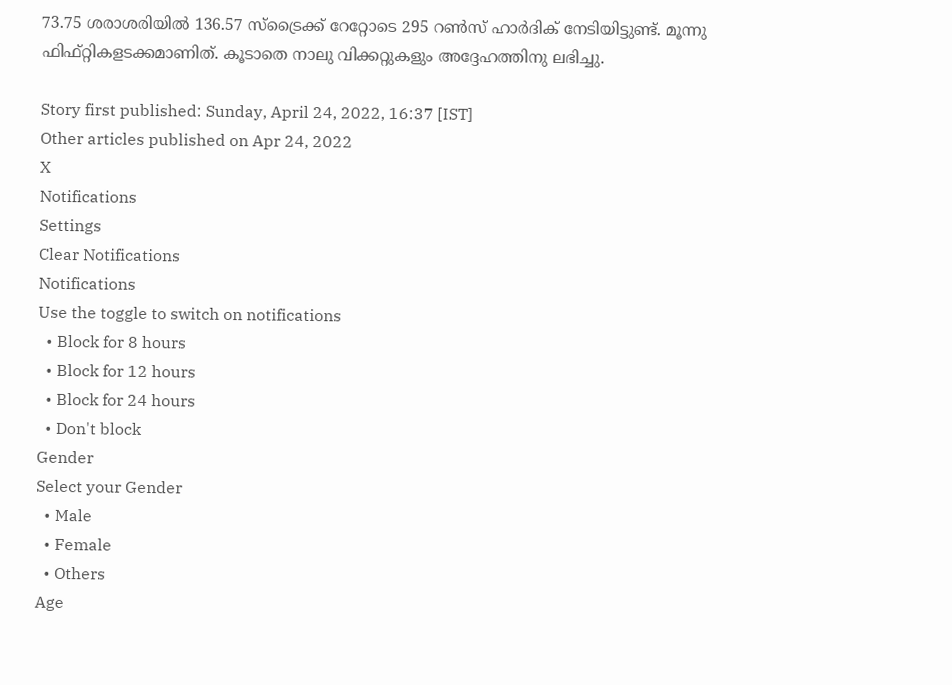73.75 ശരാശരിയില്‍ 136.57 സ്‌ട്രൈക്ക് റേറ്റോടെ 295 റണ്‍സ് ഹാര്‍ദിക് നേടിയിട്ടുണ്ട്. മൂന്നു ഫിഫ്റ്റികളടക്കമാണിത്. കൂടാതെ നാലു വിക്കറ്റുകളും അദ്ദേഹത്തിനു ലഭിച്ചു.

Story first published: Sunday, April 24, 2022, 16:37 [IST]
Other articles published on Apr 24, 2022
X
Notifications
Settings
Clear Notifications
Notifications
Use the toggle to switch on notifications
  • Block for 8 hours
  • Block for 12 hours
  • Block for 24 hours
  • Don't block
Gender
Select your Gender
  • Male
  • Female
  • Others
Age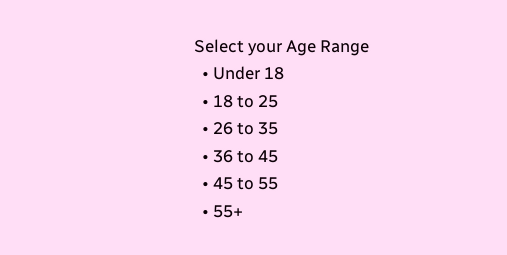Select your Age Range
  • Under 18
  • 18 to 25
  • 26 to 35
  • 36 to 45
  • 45 to 55
  • 55+